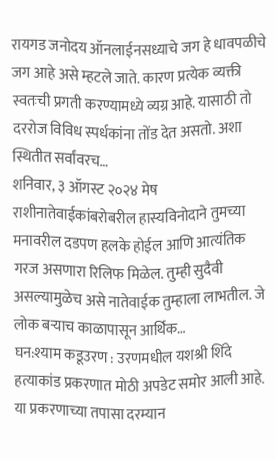रायगड जनोदय ऑनलाईनसध्याचे जग हे धावपळीचे जग आहे असे म्हटले जाते. कारण प्रत्येक व्यक्ती स्वतःची प्रगती करण्यामध्ये व्यग्र आहे. यासाठी तो दररोज विविध स्पर्धकांना तोंड देत असतो. अशा स्थितीत सर्वांवरच…
शनिवार, ३ ऑगस्ट २०२४ मेष राशीनातेवाईकांबरोबरील हास्यविनोदाने तुमच्या मनावरील दडपण हलके होईल आणि आत्यंतिक गरज असणारा रिलिफ मिळेल. तुम्ही सुदैवी असल्यामुळेच असे नातेवाईक तुम्हाला लाभतील. जे लोक बऱ्याच काळापासून आर्थिक…
घन:श्याम कडूउरण : उरणमधील यशश्री शिंदे हत्याकांड प्रकरणात मोठी अपडेट समोर आली आहे. या प्रकरणाच्या तपासा दरम्यान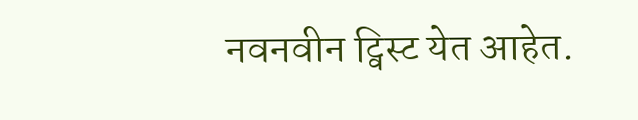नवनवीन ट्विस्ट येत आहेत.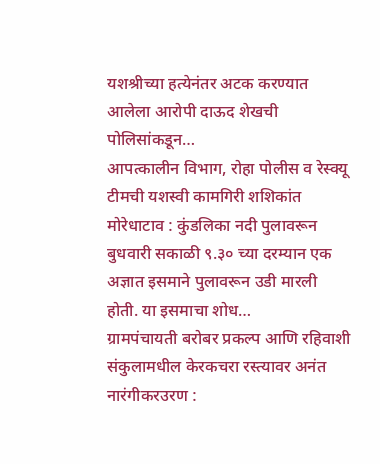यशश्रीच्या हत्येनंतर अटक करण्यात आलेला आरोपी दाऊद शेखची पोलिसांकडून…
आपत्कालीन विभाग, रोहा पोलीस व रेस्क्यू टीमची यशस्वी कामगिरी शशिकांत मोरेधाटाव : कुंडलिका नदी पुलावरून बुधवारी सकाळी ९.३० च्या दरम्यान एक अज्ञात इसमाने पुलावरून उडी मारली होती. या इसमाचा शोध…
ग्रामपंचायती बरोबर प्रकल्प आणि रहिवाशी संकुलामधील केरकचरा रस्त्यावर अनंत नारंगीकरउरण :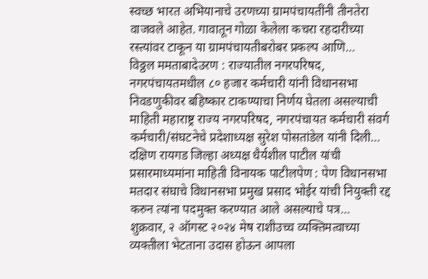स्वच्छ भारत अभियानाचे उरणच्या ग्रामपंचायतींनी तीनतेरा वाजवले आहेत. गावातून गोळा केलेला कचरा रहदारीच्या रस्त्यांवर टाकून या ग्रामपंचायतीबरोबर प्रकल्प आणि…
विठ्ठल ममताबादेउरण : राज्यातील नगरपरिषद, नगरपंचायतमधील ८० हजार कर्मचारी यांनी विधानसभा निवडणुकीवर बहिष्कार टाकण्याचा निर्णय घेतला असल्याची माहिती महाराष्ट्र राज्य नगरपरिषद, नगरपंचायत कर्मचारी संवर्ग कर्मचारी/संघटनेचे प्रदेशाध्यक्ष सुरेश पोसतांडेल यांनी दिली…
दक्षिण रायगड जिल्हा अध्यक्ष धैर्यशील पाटील यांची प्रसारमाध्यमांना माहिती विनायक पाटीलपेण : पेण विधानसभा मतदार संघाचे विधानसभा प्रमुख प्रसाद भोईर यांची नियुक्ती रद्द करुन त्यांना पदमुक्त करण्यात आले असल्याचे पत्र…
शुक्रवार, २ ऑगस्ट २०२४ मेष राशीउच्च व्यक्तिमत्वाच्या व्यक्तीला भेटताना उदास होऊन आपला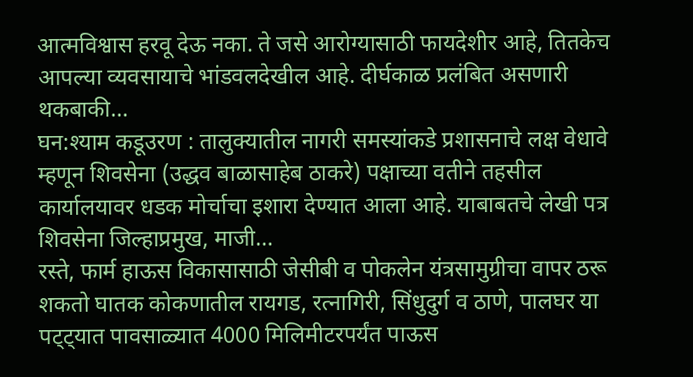आत्मविश्वास हरवू देऊ नका. ते जसे आरोग्यासाठी फायदेशीर आहे, तितकेच आपल्या व्यवसायाचे भांडवलदेखील आहे. दीर्घकाळ प्रलंबित असणारी थकबाकी…
घन:श्याम कडूउरण : तालुक्यातील नागरी समस्यांकडे प्रशासनाचे लक्ष वेधावे म्हणून शिवसेना (उद्धव बाळासाहेब ठाकरे) पक्षाच्या वतीने तहसील कार्यालयावर धडक मोर्चाचा इशारा देण्यात आला आहे. याबाबतचे लेखी पत्र शिवसेना जिल्हाप्रमुख, माजी…
रस्ते, फार्म हाऊस विकासासाठी जेसीबी व पोकलेन यंत्रसामुग्रीचा वापर ठरू शकतो घातक कोकणातील रायगड, रत्नागिरी, सिंधुदुर्ग व ठाणे, पालघर या पट्ट्यात पावसाळ्यात 4000 मिलिमीटरपर्यंत पाऊस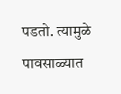पडतो. त्यामुळे पावसाळ्यात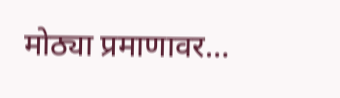मोठ्या प्रमाणावर…